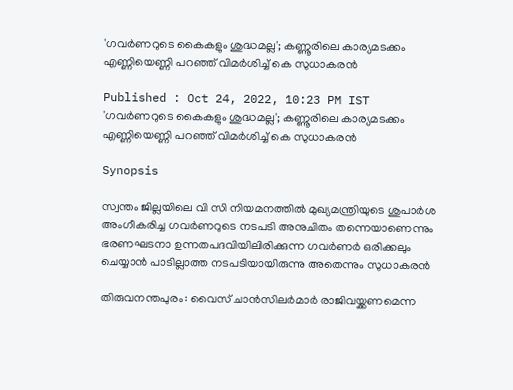'ഗവര്‍ണറുടെ കൈകളും ശുദ്ധമല്ല'; കണ്ണൂരിലെ കാര്യമടക്കം എണ്ണിയെണ്ണി പറഞ്ഞ് വിമർശിച്ച് കെ സുധാകരന്‍

Published : Oct 24, 2022, 10:23 PM IST
'ഗവര്‍ണറുടെ കൈകളും ശുദ്ധമല്ല'; കണ്ണൂരിലെ കാര്യമടക്കം എണ്ണിയെണ്ണി പറഞ്ഞ് വിമർശിച്ച് കെ സുധാകരന്‍

Synopsis

സ്വന്തം ജില്ലയിലെ വി സി നിയമനത്തില്‍ മുഖ്യമന്ത്രിയുടെ ശുപാര്‍ശ അംഗീകരിച്ച ഗവര്‍ണറുടെ നടപടി അനുചിതം തന്നെയാണെന്നും ഭരണഘടനാ ഉന്നതപദവിയിലിരിക്കുന്ന ഗവര്‍ണര്‍ ഒരിക്കലും ചെയ്യാന്‍ പാടില്ലാത്ത നടപടിയായിരുന്നു അതെന്നും സുധാകരൻ

തിരുവനന്തപുരം: വൈസ് ചാൻസിലർമാർ രാജിവയ്ക്കണമെന്ന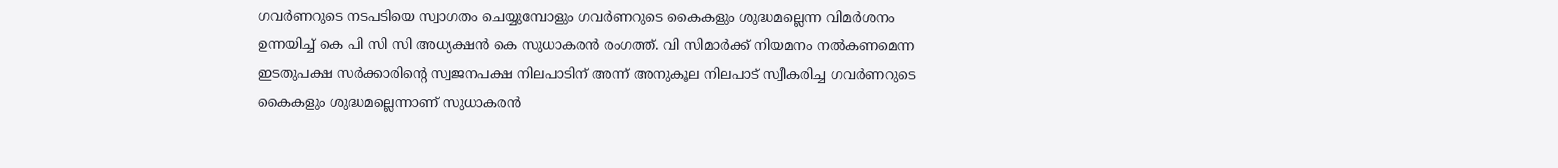ഗവർണറുടെ നടപടിയെ സ്വാഗതം ചെയ്യുമ്പോളും ഗവർണറുടെ കൈകളും ശുദ്ധമല്ലെന്ന വിമർശനം ഉന്നയിച്ച് കെ പി സി സി അധ്യക്ഷൻ കെ സുധാകരൻ രംഗത്ത്. വി സിമാർക്ക് നിയമനം നൽകണമെന്ന ഇടതുപക്ഷ സര്‍ക്കാരിന്‍റെ സ്വജനപക്ഷ നിലപാടിന് അന്ന് അനുകൂല നിലപാട് സ്വീകരിച്ച ഗവര്‍ണറുടെ കൈകളും ശുദ്ധമല്ലെന്നാണ് സുധാകരന്‍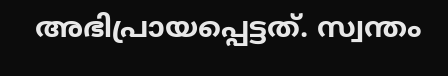അഭിപ്രായപ്പെട്ടത്. സ്വന്തം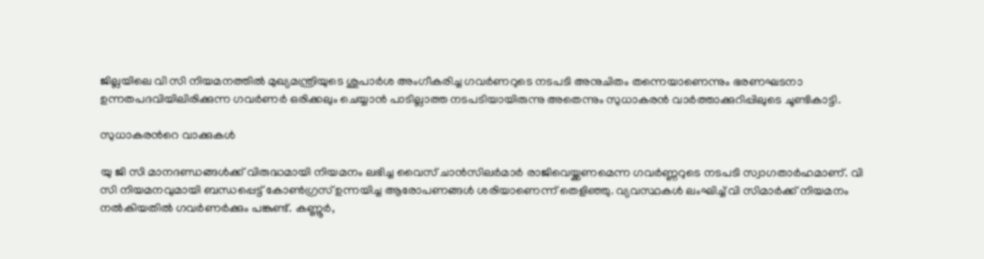ജില്ലയിലെ വി സി നിയമനത്തില്‍ മുഖ്യമന്ത്രിയുടെ ശുപാര്‍ശ അംഗീകരിച്ച ഗവര്‍ണറുടെ നടപടി അനുചിതം തന്നെയാണെന്നും ഭരണഘടനാ ഉന്നതപദവിയിലിരിക്കുന്ന ഗവര്‍ണര്‍ ഒരിക്കലും ചെയ്യാന്‍ പാടില്ലാത്ത നടപടിയായിരുന്നു അതെന്നും സുധാകരൻ വാ‍ർത്താക്കുറിപ്പിലുടെ ചൂണ്ടികാട്ടി.

സുധാകരന്‍റെ വാക്കുകൾ

യു ജി സി മാനദണ്ഡങ്ങള്‍ക്ക് വിരുദ്ധമായി നിയമനം ലഭിച്ച വൈസ് ചാന്‍സിലര്‍മാര്‍ രാജിവെയ്ക്കണമെന്ന ഗവര്‍ണ്ണറുടെ നടപടി സ്വാഗതാര്‍ഹമാണ്. വി സി നിയമനവുമായി ബന്ധപ്പെട്ട് കോണ്‍ഗ്രസ് ഉന്നയിച്ച ആരോപണങ്ങള്‍ ശരിയാണെന്ന് തെളിഞ്ഞു. വ്യവസ്ഥകള്‍ ലംഘിച്ച് വി സിമാര്‍ക്ക് നിയമനം നല്‍കിയതില്‍ ഗവര്‍ണര്‍ക്കും പങ്കുണ്ട്. കണ്ണൂര്‍,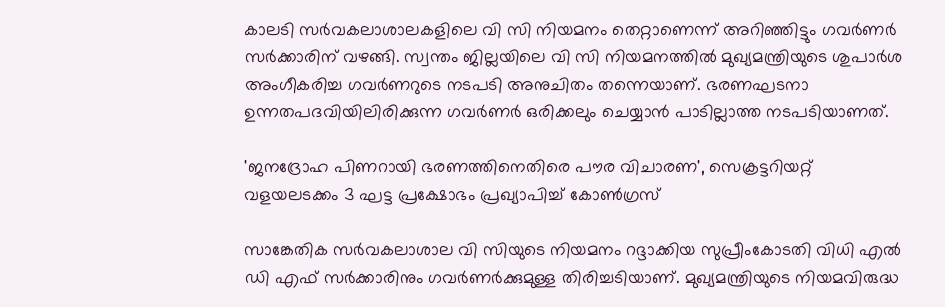കാലടി സര്‍വകലാശാലകളിലെ വി സി നിയമനം തെറ്റാണെന്ന് അറിഞ്ഞിട്ടും ഗവര്‍ണര്‍ സര്‍ക്കാരിന് വഴങ്ങി. സ്വന്തം ജില്ലയിലെ വി സി നിയമനത്തില്‍ മുഖ്യമന്ത്രിയുടെ ശുപാര്‍ശ അംഗീകരിച്ച ഗവര്‍ണറുടെ നടപടി അനുചിതം തന്നെയാണ്. ഭരണഘടനാ ഉന്നതപദവിയിലിരിക്കുന്ന ഗവര്‍ണര്‍ ഒരിക്കലും ചെയ്യാന്‍ പാടില്ലാത്ത നടപടിയാണത്.

'ജനദ്രോഹ പിണറായി ഭരണത്തിനെതിരെ പൗര വിചാരണ', സെക്രട്ടറിയറ്റ് വളയലടക്കം 3 ഘട്ട പ്രക്ഷോഭം പ്രഖ്യാപിച്ച് കോൺഗ്രസ്

സാങ്കേതിക സര്‍വകലാശാല വി സിയുടെ നിയമനം റദ്ദാക്കിയ സുപ്രീംകോടതി വിധി എൽ ഡി എഫ് സര്‍ക്കാരിനും ഗവര്‍ണര്‍ക്കുമുള്ള തിരിച്ചടിയാണ്. മുഖ്യമന്ത്രിയുടെ നിയമവിരുദ്ധ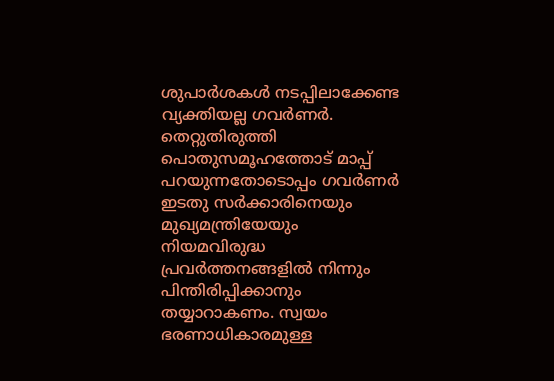ശുപാര്‍ശകള്‍ നടപ്പിലാക്കേണ്ട വ്യക്തിയല്ല ഗവര്‍ണര്‍. തെറ്റുതിരുത്തി പൊതുസമൂഹത്തോട് മാപ്പ് പറയുന്നതോടൊപ്പം ഗവര്‍ണർ ഇടതു സര്‍ക്കാരിനെയും മുഖ്യമന്ത്രിയേയും നിയമവിരുദ്ധ പ്രവര്‍ത്തനങ്ങളില്‍ നിന്നും പിന്തിരിപ്പിക്കാനും തയ്യാറാകണം. സ്വയം ഭരണാധികാരമുള്ള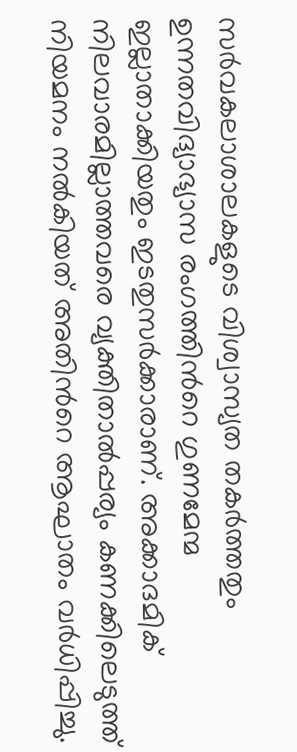സര്‍വകലാശാലകളുടെ വിശ്വാസ്യത തകര്‍ത്തതും ഉന്നതവിദ്യാഭ്യാസ രംഗത്തിന്‍റെ ഗുണമേന്മ ഇല്ലാതാക്കിയതും ഇടതുസര്‍ക്കാരാണ്. അക്കാദമിക് നിലവാരമില്ലാത്തവരെ വ്യക്തിതാല്‍പ്പര്യം കണക്കിലെടുത്ത് നിയമനം നല്‍കിയത് അതിന്‍റെ ആഘാതം വര്‍ധിപ്പിച്ചു.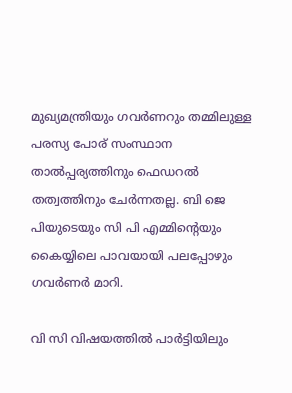മുഖ്യമന്ത്രിയും ഗവര്‍ണറും തമ്മിലുള്ള പരസ്യ പോര് സംസ്ഥാന താല്‍പ്പര്യത്തിനും ഫെഡറല്‍ തത്വത്തിനും ചേര്‍ന്നതല്ല. ബി ജെ പിയുടെയും സി പി എമ്മിന്‍റെയും കൈയ്യിലെ പാവയായി പലപ്പോഴും ഗവര്‍ണര്‍ മാറി.

വി സി വിഷയത്തില്‍ പാര്‍ട്ടിയിലും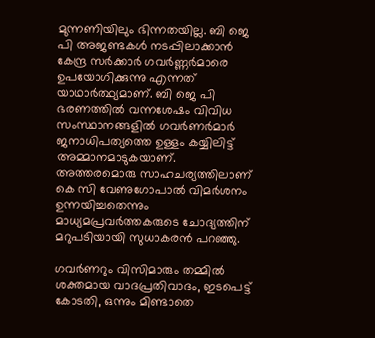മുന്നണിയിലും ഭിന്നതയില്ല. ബി ജെ പി അ‍ജണ്ടകള്‍ നടപ്പിലാക്കാന്‍ കേന്ദ്ര സര്‍ക്കാര്‍ ഗവര്‍ണ്ണര്‍മാരെ ഉപയോഗിക്കുന്നു എന്നത് യാഥാര്‍ത്ഥ്യമാണ്. ബി ജെ പി ഭരണത്തില്‍ വന്നശേഷം വിവിധ സംസ്ഥാനങ്ങളില്‍ ഗവര്‍ണര്‍മാര്‍ ജനാധിപത്യത്തെ ഉള്ളം കയ്യിലിട്ട് അമ്മാനമാടുകയാണ്.  അത്തരമൊരു സാഹചര്യത്തിലാണ് കെ സി വേണുഗോപാല്‍ വിമര്‍ശനം ഉന്നയിച്ചതെന്നും മാധ്യമപ്രവര്‍ത്തകരുടെ ചോദ്യത്തിന് മറുപടിയായി സുധാകരൻ പറഞ്ഞു.

ഗവർണറും വിസിമാരും തമ്മിൽ ശക്തമായ വാദപ്രതിവാദം, ഇടപെട്ട് കോടതി, ഒന്നും മിണ്ടാതെ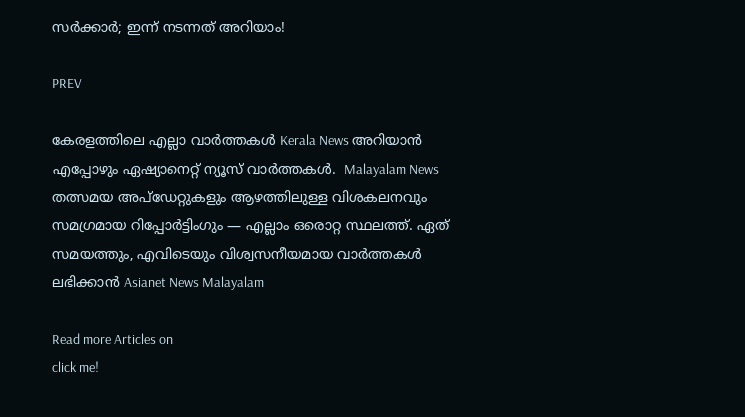സ‍ർക്കാർ; ഇന്ന് നടന്നത് അറിയാം!

PREV

കേരളത്തിലെ എല്ലാ വാർത്തകൾ Kerala News അറിയാൻ  എപ്പോഴും ഏഷ്യാനെറ്റ് ന്യൂസ് വാർത്തകൾ.  Malayalam News   തത്സമയ അപ്‌ഡേറ്റുകളും ആഴത്തിലുള്ള വിശകലനവും സമഗ്രമായ റിപ്പോർട്ടിംഗും — എല്ലാം ഒരൊറ്റ സ്ഥലത്ത്. ഏത് സമയത്തും, എവിടെയും വിശ്വസനീയമായ വാർത്തകൾ ലഭിക്കാൻ Asianet News Malayalam

Read more Articles on
click me!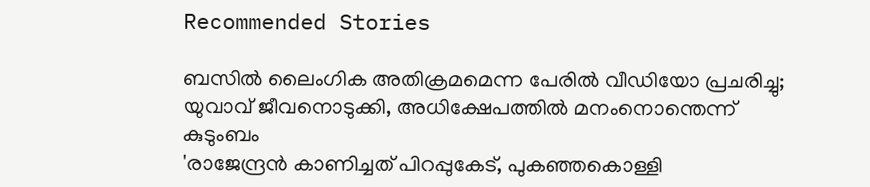Recommended Stories

ബസിൽ ലൈംഗിക അതിക്രമമെന്ന പേരിൽ വീഡിയോ പ്രചരിച്ചു; യുവാവ് ജീവനൊടുക്കി, അധിക്ഷേപത്തിൽ മനംനൊന്തെന്ന് കുടുംബം
'രാജേന്ദ്രൻ കാണിച്ചത് പിറപ്പുകേട്, പുകഞ്ഞകൊള്ളി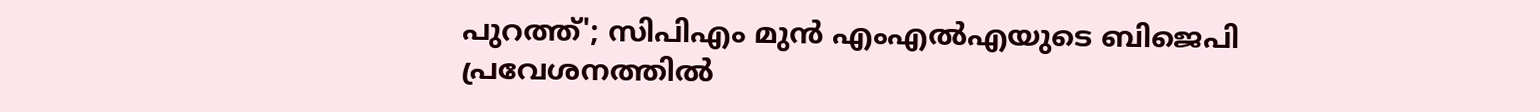പുറത്ത്'; സിപിഎം മുൻ എംഎൽഎയുടെ ബിജെപി പ്രവേശനത്തിൽ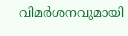വിമർശനവുമായി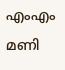എംഎം മണി